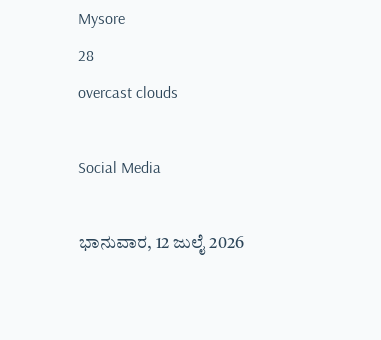Mysore
28
overcast clouds

Social Media

ಭಾನುವಾರ, 12 ಜುಲೈ 2026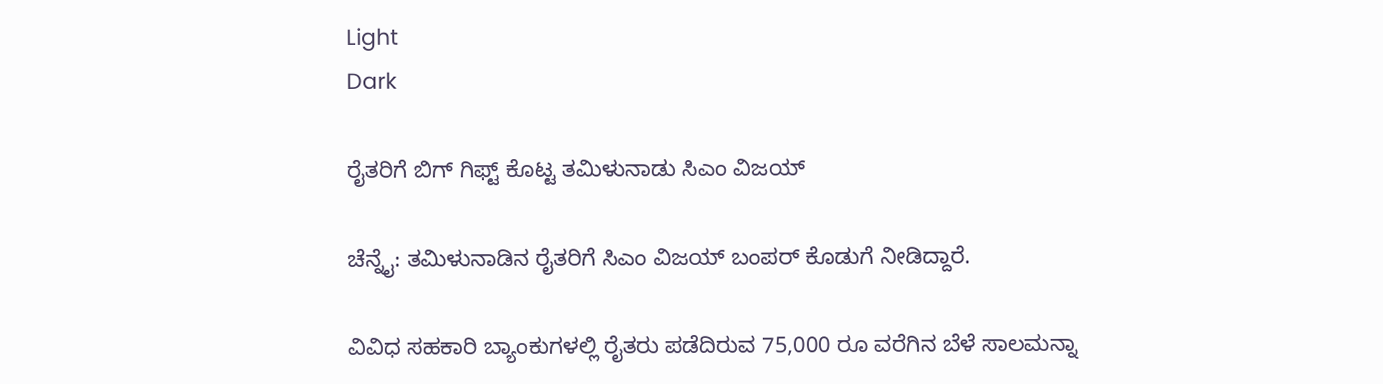Light
Dark

ರೈತರಿಗೆ ಬಿಗ್‌ ಗಿಫ್ಟ್‌ ಕೊಟ್ಟ ತಮಿಳುನಾಡು ಸಿಎಂ ವಿಜಯ್‌

ಚೆನ್ನೈ: ತಮಿಳುನಾಡಿನ ರೈತರಿಗೆ ಸಿಎಂ ವಿಜಯ್‌ ಬಂಪರ್‌ ಕೊಡುಗೆ ನೀಡಿದ್ದಾರೆ.

ವಿವಿಧ ಸಹಕಾರಿ ಬ್ಯಾಂಕುಗಳಲ್ಲಿ ರೈತರು ಪಡೆದಿರುವ 75,000 ರೂ ವರೆಗಿನ ಬೆಳೆ ಸಾಲಮನ್ನಾ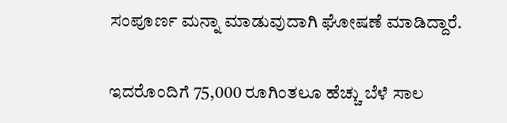ಸಂಪೂರ್ಣ ಮನ್ನಾ ಮಾಡುವುದಾಗಿ ಘೋಷಣೆ ಮಾಡಿದ್ದಾರೆ.

ಇದರೊಂದಿಗೆ 75,000 ರೂಗಿಂತಲೂ ಹೆಚ್ಚು ಬೆಳೆ ಸಾಲ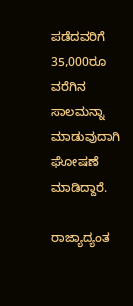ಪಡೆದವರಿಗೆ 35,000ರೂ ವರೆಗಿನ ಸಾಲಮನ್ನಾ ಮಾಡುವುದಾಗಿ ಘೋಷಣೆ ಮಾಡಿದ್ದಾರೆ.

ರಾಜ್ಯಾದ್ಯಂತ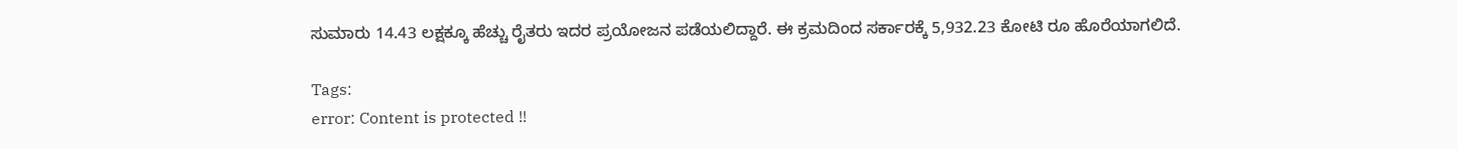ಸುಮಾರು 14.43 ಲಕ್ಷಕ್ಕೂ ಹೆಚ್ಚು ರೈತರು ಇದರ ಪ್ರಯೋಜನ ಪಡೆಯಲಿದ್ದಾರೆ. ಈ ಕ್ರಮದಿಂದ ಸರ್ಕಾರಕ್ಕೆ 5,932.23 ಕೋಟಿ ರೂ ಹೊರೆಯಾಗಲಿದೆ.

Tags:
error: Content is protected !!